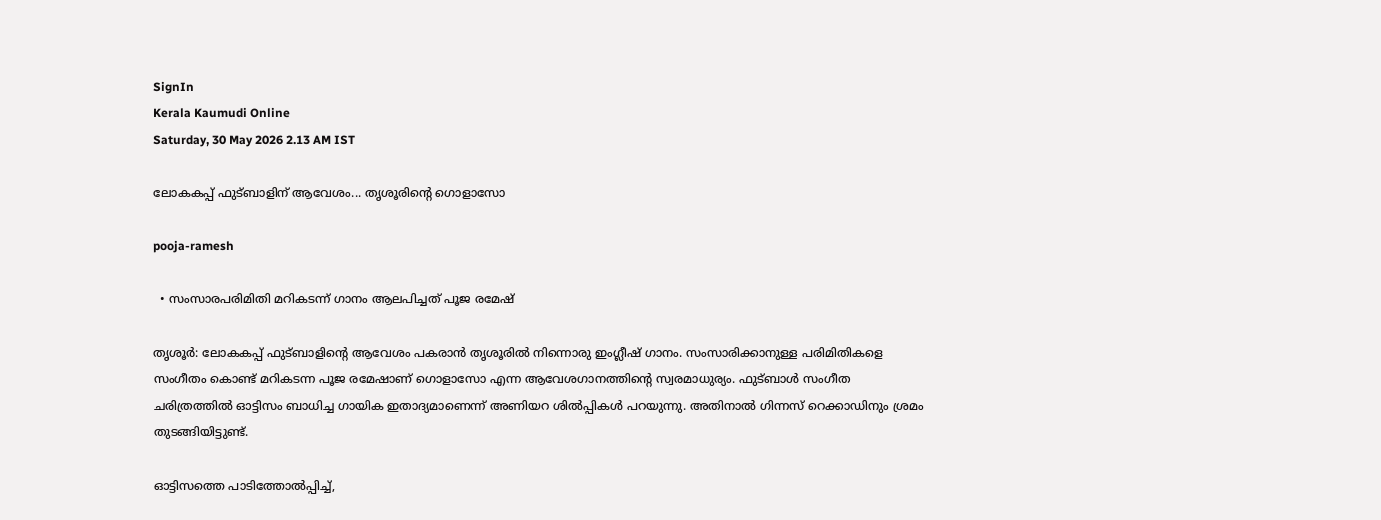SignIn
Kerala Kaumudi Online
Saturday, 30 May 2026 2.13 AM IST

ലോകകപ്പ് ഫുട്ബാളിന് ആവേശം... തൃശൂരിന്റെ ഗൊളാസോ

pooja-ramesh

  • സംസാരപരിമിതി മറികടന്ന് ഗാനം ആലപിച്ചത് പൂജ രമേഷ്

തൃശൂർ: ലോകകപ്പ് ഫുട്ബാളിന്റെ ആവേശം പകരാൻ തൃശൂരിൽ നിന്നൊരു ഇംഗ്ലീഷ് ഗാനം. സംസാരിക്കാനുള്ള പരിമിതികളെ സംഗീതം കൊണ്ട് മറികടന്ന പൂജ രമേഷാണ് ഗൊളാസോ എന്ന ആവേശഗാനത്തിന്റെ സ്വരമാധുര്യം. ഫുട്ബാൾ സംഗീത ചരിത്രത്തിൽ ഓട്ടിസം ബാധിച്ച ഗായിക ഇതാദ്യമാണെന്ന് അണിയറ ശിൽപ്പികൾ പറയുന്നു. അതിനാൽ ഗിന്നസ് റെക്കാഡിനും ശ്രമം തുടങ്ങിയിട്ടുണ്ട്.

ഓട്ടിസത്തെ പാടിത്തോൽപ്പിച്ച്,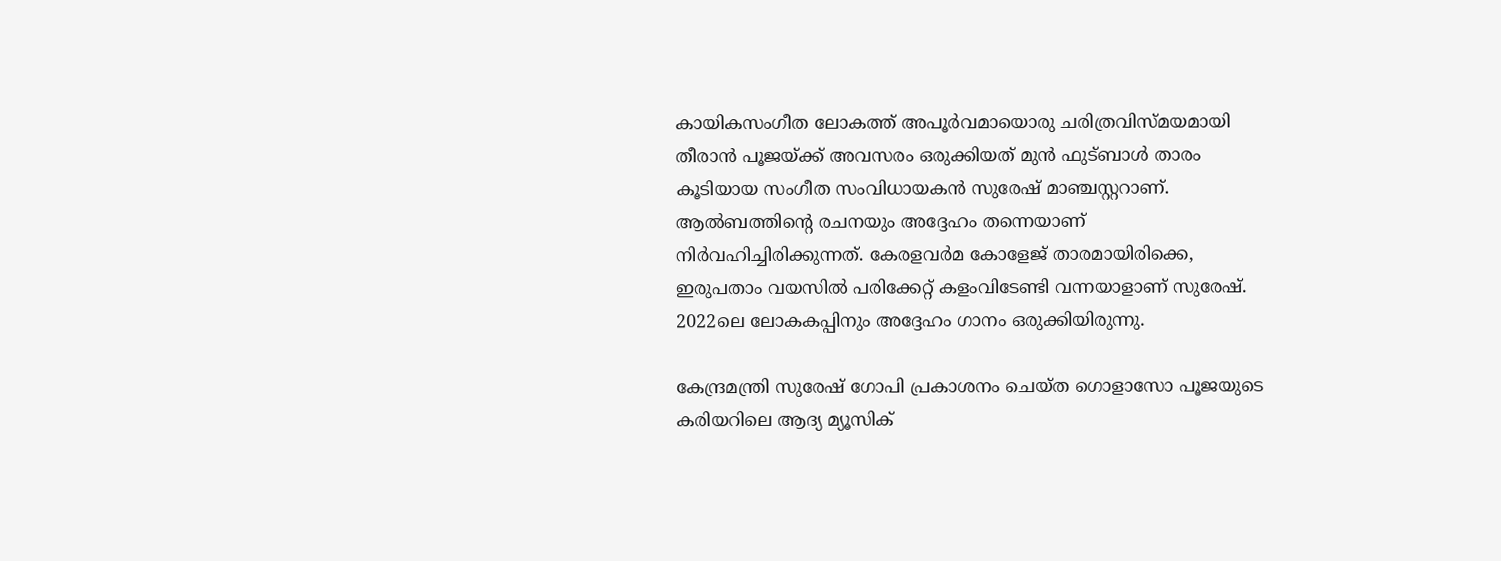കായികസംഗീത ലോകത്ത് അപൂർവമായൊരു ചരിത്രവിസ്മയമായി തീരാൻ പൂജയ്ക്ക് അവസരം ഒരുക്കിയത് മുൻ ഫുട്ബാൾ താരം കൂടിയായ സംഗീത സംവിധായകൻ സുരേഷ് മാഞ്ചസ്റ്ററാണ്. ആൽബത്തിന്റെ രചനയും അദ്ദേഹം തന്നെയാണ് നിർവഹിച്ചിരിക്കുന്നത്. കേരളവർമ കോളേജ് താരമായിരിക്കെ, ഇരുപതാം വയസിൽ പരിക്കേറ്റ് കളംവിടേണ്ടി വന്നയാളാണ് സുരേഷ്. 2022ലെ ലോകകപ്പിനും അദ്ദേഹം ഗാനം ഒരുക്കിയിരുന്നു.

കേന്ദ്രമന്ത്രി സുരേഷ് ഗോപി പ്രകാശനം ചെയ്ത ഗൊളാസോ പൂജയുടെ കരിയറിലെ ആദ്യ മ്യൂസിക്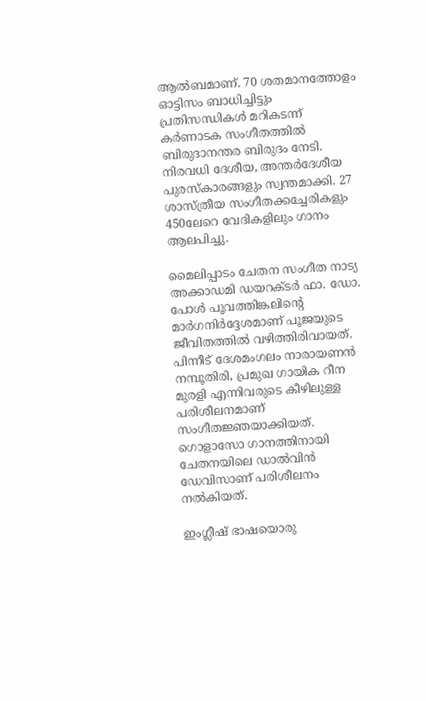ആൽബമാണ്. 70 ശതമാനത്തോളം ഓട്ടിസം ബാധിച്ചിട്ടും പ്രതിസന്ധികൾ മറികടന്ന് കർണാടക സംഗീതത്തിൽ ബിരുദാനന്തര ബിരുദം നേടി. നിരവധി ദേശീയ, അന്തർദേശീയ പുരസ്‌കാരങ്ങളും സ്വന്തമാക്കി. 27 ശാസ്ത്രീയ സംഗീതക്കച്ചേരികളും 450ലേറെ വേദികളിലും ഗാനം ആലപിച്ചു.

മൈലിപ്പാടം ചേതന സംഗീത നാട്യ അക്കാഡമി ഡയറക്ടർ ഫാ. ഡോ. പോൾ പൂവത്തിങ്കലിന്റെ മാർഗനിർദ്ദേശമാണ് പൂജയുടെ ജീവിതത്തിൽ വഴിത്തിരിവായത്. പിന്നീട് ദേശമംഗലം നാരായണൻ നമ്പൂതിരി, പ്രമുഖ ഗായിക റീന മുരളി എന്നിവരുടെ കീഴിലുള്ള പരിശീലനമാണ് സംഗീതജ്ഞയാക്കിയത്. ഗൊളാസോ ഗാനത്തിനായി ചേതനയിലെ ഡാൽവിൻ ഡേവിസാണ് പരിശീലനം നൽകിയത്.

ഇംഗ്ലീഷ് ഭാഷയൊരു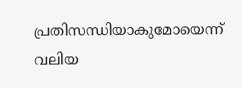പ്രതിസന്ധിയാകുമോയെന്ന് വലിയ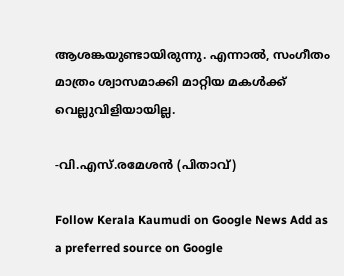ആശങ്കയുണ്ടായിരുന്നു. എന്നാൽ, സംഗീതം മാത്രം ശ്വാസമാക്കി മാറ്റിയ മകൾക്ക് വെല്ലുവിളിയായില്ല.

-വി.എസ്.രമേശൻ (പിതാവ്)

Follow Kerala Kaumudi on Google News Add as a preferred source on Google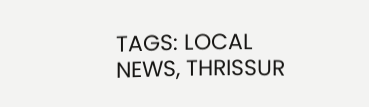TAGS: LOCAL NEWS, THRISSUR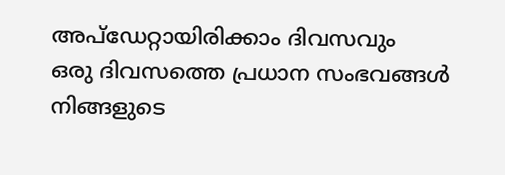അപ്ഡേറ്റായിരിക്കാം ദിവസവും
ഒരു ദിവസത്തെ പ്രധാന സംഭവങ്ങൾ നിങ്ങളുടെ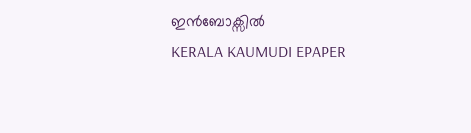ഇൻബോക്സിൽ
KERALA KAUMUDI EPAPER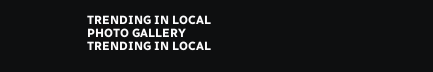TRENDING IN LOCAL
PHOTO GALLERY
TRENDING IN LOCAL